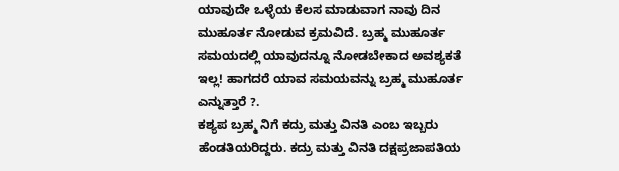ಯಾವುದೇ ಒಳ್ಳೆಯ ಕೆಲಸ ಮಾಡುವಾಗ ನಾವು ದಿನ ಮುಹೂರ್ತ ನೋಡುವ ಕ್ರಮವಿದೆ. ಬ್ರಹ್ಮ ಮುಹೂರ್ತ ಸಮಯದಲ್ಲಿ ಯಾವುದನ್ನೂ ನೋಡಬೇಕಾದ ಅವಶ್ಯಕತೆ ಇಲ್ಲ! ಹಾಗದರೆ ಯಾವ ಸಮಯವನ್ನು ಬ್ರಹ್ಮ ಮುಹೂರ್ತ ಎನ್ನುತ್ತಾರೆ ?.
ಕಶ್ಯಪ ಬ್ರಹ್ಮ ನಿಗೆ ಕದ್ರು ಮತ್ತು ವಿನತಿ ಎಂಬ ಇಬ್ಬರು ಹೆಂಡತಿಯರಿದ್ದರು. ಕದ್ರು ಮತ್ತು ವಿನತಿ ದಕ್ಷಪ್ರಜಾಪತಿಯ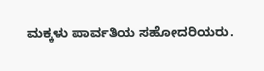ಮಕ್ಕಳು ಪಾರ್ವತಿಯ ಸಹೋದರಿಯರು.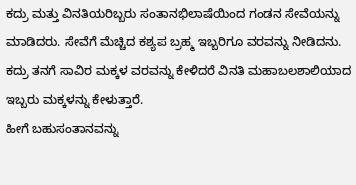ಕದ್ರು ಮತ್ತು ವಿನತಿಯರಿಬ್ಬರು ಸಂತಾನಭಿಲಾಷೆಯಿಂದ ಗಂಡನ ಸೇವೆಯನ್ನು ಮಾಡಿದರು. ಸೇವೆಗೆ ಮೆಚ್ಚಿದ ಕಶ್ಯಪ ಬ್ರಹ್ಮ ಇಬ್ಬರಿಗೂ ವರವನ್ನು ನೀಡಿದನು. ಕದ್ರು ತನಗೆ ಸಾವಿರ ಮಕ್ಕಳ ವರವನ್ನು ಕೇಳಿದರೆ ವಿನತಿ ಮಹಾಬಲಶಾಲಿಯಾದ ಇಬ್ಬರು ಮಕ್ಕಳನ್ನು ಕೇಳುತ್ತಾರೆ.
ಹೀಗೆ ಬಹುಸಂತಾನವನ್ನು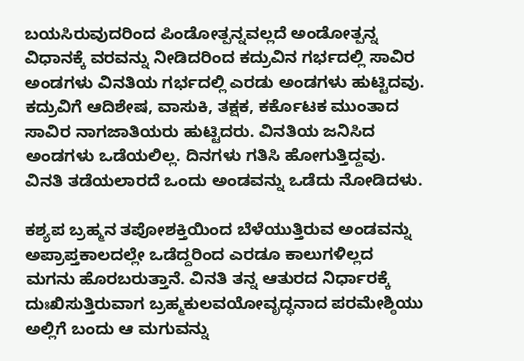ಬಯಸಿರುವುದರಿಂದ ಪಿಂಡೋತ್ಪನ್ನವಲ್ಲದೆ ಅಂಡೋತ್ಪನ್ನ ವಿಧಾನಕ್ಕೆ ವರವನ್ನು ನೀಡಿದರಿಂದ ಕದ್ರುವಿನ ಗರ್ಭದಲ್ಲಿ ಸಾವಿರ ಅಂಡಗಳು ವಿನತಿಯ ಗರ್ಭದಲ್ಲಿ ಎರಡು ಅಂಡಗಳು ಹುಟ್ಟಿದವು.
ಕದ್ರುವಿಗೆ ಆದಿಶೇಷ, ವಾಸುಕಿ, ತಕ್ಷಕ, ಕರ್ಕೊಟಕ ಮುಂತಾದ ಸಾವಿರ ನಾಗಜಾತಿಯರು ಹುಟ್ಟಿದರು. ವಿನತಿಯ ಜನಿಸಿದ ಅಂಡಗಳು ಒಡೆಯಲಿಲ್ಲ. ದಿನಗಳು ಗತಿಸಿ ಹೋಗುತ್ತಿದ್ದವು. ವಿನತಿ ತಡೆಯಲಾರದೆ ಒಂದು ಅಂಡವನ್ನು ಒಡೆದು ನೋಡಿದಳು.

ಕಶ್ಯಪ ಬ್ರಹ್ಮನ ತಪೋಶಕ್ತಿಯಿಂದ ಬೆಳೆಯುತ್ತಿರುವ ಅಂಡವನ್ನು ಅಪ್ರಾಪ್ತಕಾಲದಲ್ಲೇ ಒಡೆದ್ದರಿಂದ ಎರಡೂ ಕಾಲುಗಳಿಲ್ಲದ ಮಗನು ಹೊರಬರುತ್ತಾನೆ. ವಿನತಿ ತನ್ನ ಆತುರದ ನಿರ್ಧಾರಕ್ಕೆ ದುಃಖಿಸುತ್ತಿರುವಾಗ ಬ್ರಹ್ಮಕುಲವಯೋವೃದ್ಧನಾದ ಪರಮೇಶ್ಠಿಯು ಅಲ್ಲಿಗೆ ಬಂದು ಆ ಮಗುವನ್ನು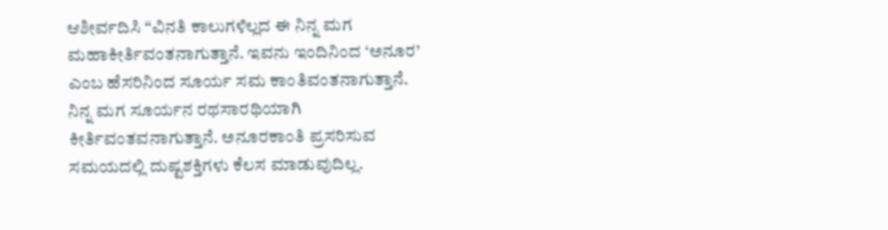ಆಶೀರ್ವದಿಸಿ “ವಿನತಿ ಕಾಲುಗಳಿಲ್ಲದ ಈ ನಿನ್ನ ಮಗ ಮಹಾಕೀರ್ತಿವಂತನಾಗುತ್ತಾನೆ. ಇವನು ಇಂದಿನಿಂದ ‘ಅನೂರ’ ಎಂಬ ಹೆಸರಿನಿಂದ ಸೂರ್ಯ ಸಮ ಕಾಂತಿವಂತನಾಗುತ್ತಾನೆ. ನಿನ್ನ ಮಗ ಸೂರ್ಯನ ರಥಸಾರಥಿಯಾಗಿ ಕೀರ್ತಿವಂತವನಾಗುತ್ತಾನೆ. ಅನೂರಕಾಂತಿ ಪ್ರಸರಿಸುವ ಸಮಯದಲ್ಲಿ ದುಷ್ಟಶಕ್ತಿಗಳು ಕೆಲಸ ಮಾಡುವುದಿಲ್ಲ.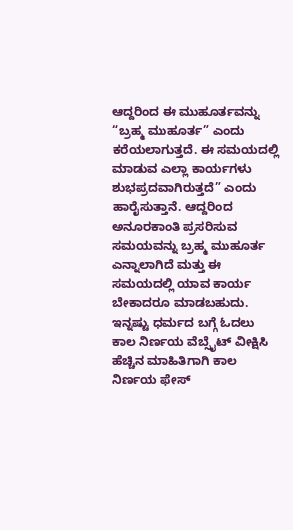ಆದ್ದರಿಂದ ಈ ಮುಹೂರ್ತವನ್ನು “ಬ್ರಹ್ಮ ಮುಹೂರ್ತ” ಎಂದು ಕರೆಯಲಾಗುತ್ತದೆ. ಈ ಸಮಯದಲ್ಲಿ ಮಾಡುವ ಎಲ್ಲಾ ಕಾರ್ಯಗಳು ಶುಭಪ್ರದವಾಗಿರುತ್ತದೆ” ಎಂದು ಹಾರೈಸುತ್ತಾನೆ. ಆದ್ದರಿಂದ ಅನೂರಕಾಂತಿ ಪ್ರಸರಿಸುವ ಸಮಯವನ್ನು ಬ್ರಹ್ಮ ಮುಹೂರ್ತ ಎನ್ನಾಲಾಗಿದೆ ಮತ್ತು ಈ ಸಮಯದಲ್ಲಿ ಯಾವ ಕಾರ್ಯ ಬೇಕಾದರೂ ಮಾಡಬಹುದು.
ಇನ್ನಷ್ಟು ಧರ್ಮದ ಬಗ್ಗೆ ಓದಲು ಕಾಲ ನಿರ್ಣಯ ವೆಬ್ಸೈಟ್ ವೀಕ್ಷಿಸಿ
ಹೆಚ್ಚಿನ ಮಾಹಿತಿಗಾಗಿ ಕಾಲ ನಿರ್ಣಯ ಫೇಸ್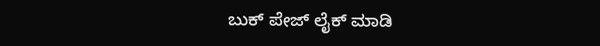ಬುಕ್ ಪೇಜ್ ಲೈಕ್ ಮಾಡಿ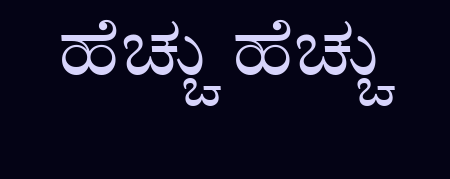ಹೆಚ್ಚು ಹೆಚ್ಚು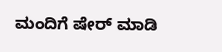ಮಂದಿಗೆ ಷೇರ್ ಮಾಡಿ